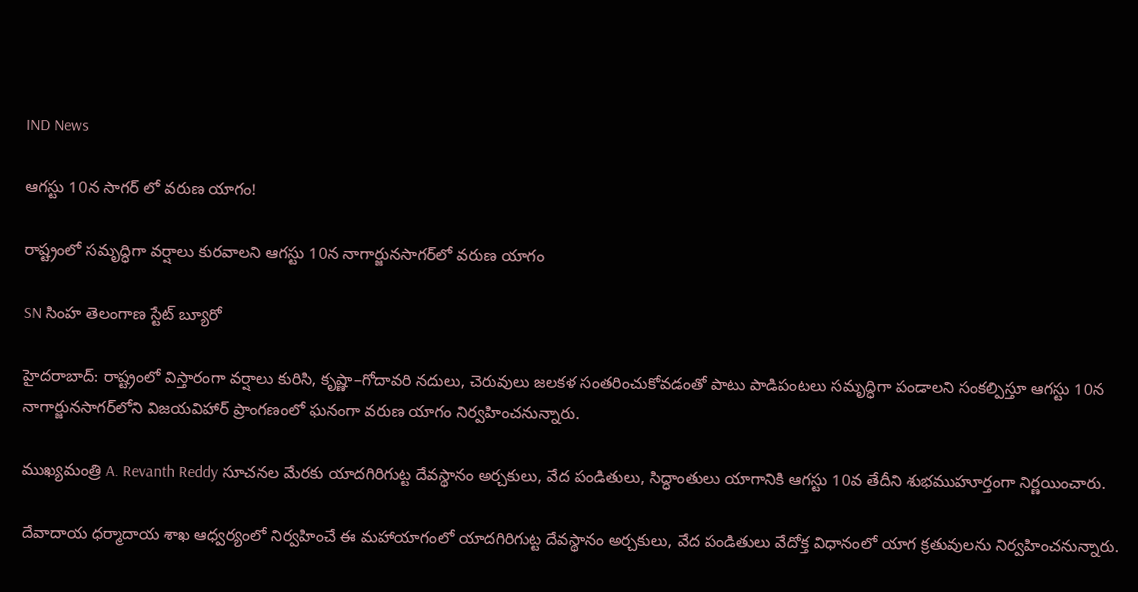IND News

ఆగస్టు 10న సాగర్ లో వరుణ యాగం!

రాష్ట్రంలో సమృద్ధిగా వర్షాలు కురవాలని ఆగస్టు 10న నాగార్జునసాగర్‌లో వరుణ యాగం

SN సింహ తెలంగాణ స్టేట్ బ్యూరో

హైదరాబాద్: రాష్ట్రంలో విస్తారంగా వర్షాలు కురిసి, కృష్ణా–గోదావరి నదులు, చెరువులు జలకళ సంతరించుకోవడంతో పాటు పాడిపంటలు సమృద్ధిగా పండాలని సంకల్పిస్తూ ఆగస్టు 10న నాగార్జునసాగర్‌లోని విజయవిహార్ ప్రాంగణంలో ఘనంగా వరుణ యాగం నిర్వహించనున్నారు.

ముఖ్యమంత్రి A. Revanth Reddy సూచనల మేరకు యాదగిరిగుట్ట దేవస్థానం అర్చకులు, వేద పండితులు, సిద్ధాంతులు యాగానికి ఆగస్టు 10వ తేదీని శుభముహూర్తంగా నిర్ణయించారు.

దేవాదాయ ధర్మాదాయ శాఖ ఆధ్వర్యంలో నిర్వహించే ఈ మహాయాగంలో యాదగిరిగుట్ట దేవస్థానం అర్చకులు, వేద పండితులు వేదోక్త విధానంలో యాగ క్రతువులను నిర్వహించనున్నారు.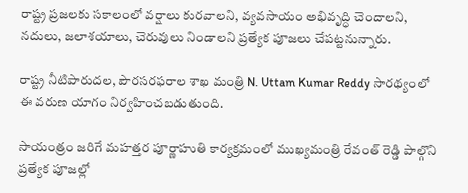రాష్ట్ర ప్రజలకు సకాలంలో వర్షాలు కురవాలని, వ్యవసాయం అభివృద్ధి చెందాలని, నదులు, జలాశయాలు, చెరువులు నిండాలని ప్రత్యేక పూజలు చేపట్టనున్నారు.

రాష్ట్ర నీటిపారుదల, పౌరసరఫరాల శాఖ మంత్రి N. Uttam Kumar Reddy సారథ్యంలో ఈ వరుణ యాగం నిర్వహించబడుతుంది.

సాయంత్రం జరిగే మహత్తర పూర్ణాహుతి కార్యక్రమంలో ముఖ్యమంత్రి రేవంత్ రెడ్డి పాల్గొని ప్రత్యేక పూజల్లో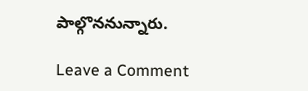పాల్గొననున్నారు.

Leave a Comment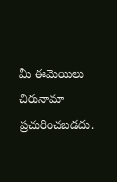మీ ఈమెయిలు చిరునామా ప్రచురించబడదు.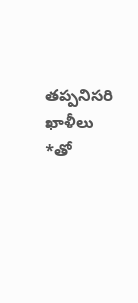తప్పనిసరి ఖాళీలు *తో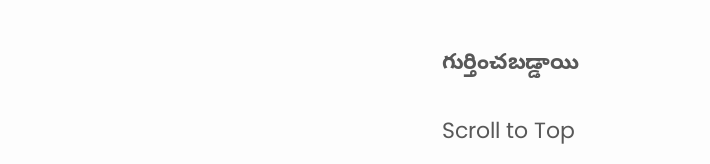గుర్తించబడ్డాయి

Scroll to Top